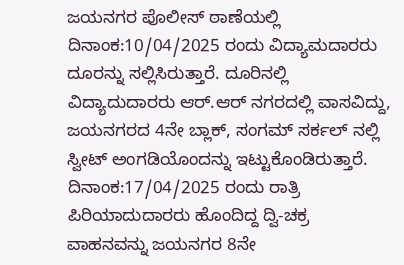ಜಯನಗರ ಪೊಲೀಸ್ ಠಾಣೆಯಲ್ಲಿ ದಿನಾಂಕ:10/04/2025 ರಂದು ವಿದ್ಯಾಮದಾರರು ದೂರನ್ನು ಸಲ್ಲಿಸಿರುತ್ತಾರೆ. ದೂರಿನಲ್ಲಿ ವಿದ್ಯಾದುದಾರರು ಆರ್.ಆರ್ ನಗರದಲ್ಲಿ ವಾಸವಿದ್ದು, ಜಯನಗರದ 4ನೇ ಬ್ಲಾಕ್, ಸಂಗಮ್ ಸರ್ಕಲ್ ನಲ್ಲಿ ಸ್ವೀಟ್ ಅಂಗಡಿಯೊಂದನ್ನು ಇಟ್ಟುಕೊಂಡಿರುತ್ತಾರೆ. ದಿನಾಂಕ:17/04/2025 ರಂದು ರಾತ್ರಿ ಪಿರಿಯಾದುದಾರರು ಹೊಂದಿದ್ದ ದ್ವಿ-ಚಕ್ರ ವಾಹನವನ್ನು ಜಯನಗರ 8ನೇ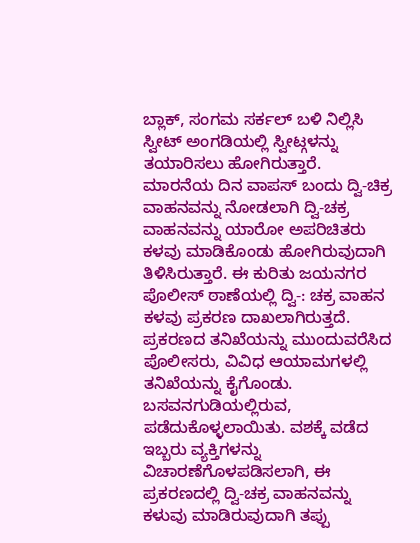ಬ್ಲಾಕ್, ಸಂಗಮ ಸರ್ಕಲ್ ಬಳಿ ನಿಲ್ಲಿಸಿ ಸ್ವೀಟ್ ಅಂಗಡಿಯಲ್ಲಿ ಸ್ವೀಟ್ಗಳನ್ನು ತಯಾರಿಸಲು ಹೋಗಿರುತ್ತಾರೆ. ಮಾರನೆಯ ದಿನ ವಾಪಸ್ ಬಂದು ದ್ವಿ-ಚಿಕ್ರ ವಾಹನವನ್ನು ನೋಡಲಾಗಿ ದ್ವಿ-ಚಕ್ರ ವಾಹನವನ್ನು ಯಾರೋ ಅಪರಿಚಿತರು ಕಳವು ಮಾಡಿಕೊಂಡು ಹೋಗಿರುವುದಾಗಿ ತಿಳಿಸಿರುತ್ತಾರೆ. ಈ ಕುರಿತು ಜಯನಗರ ಪೊಲೀಸ್ ಠಾಣೆಯಲ್ಲಿ ದ್ವಿ-: ಚಕ್ರ ವಾಹನ ಕಳವು ಪ್ರಕರಣ ದಾಖಲಾಗಿರುತ್ತದೆ.
ಪ್ರಕರಣದ ತನಿಖೆಯನ್ನು ಮುಂದುವರೆಸಿದ ಪೊಲೀಸರು, ವಿವಿಧ ಆಯಾಮಗಳಲ್ಲಿ ತನಿಖೆಯನ್ನು ಕೈಗೊಂಡು. ಬಸವನಗುಡಿಯಲ್ಲಿರುವ, ಪಡೆದುಕೊಳ್ಳಲಾಯಿತು. ವಶಕ್ಕೆ ವಡೆದ ಇಬ್ಬರು ವ್ಯಕ್ತಿಗಳನ್ನು ವಿಚಾರಣೆಗೊಳಪಡಿಸಲಾಗಿ, ಈ ಪ್ರಕರಣದಲ್ಲಿ ದ್ವಿ-ಚಕ್ರ ವಾಹನವನ್ನು ಕಳುವು ಮಾಡಿರುವುದಾಗಿ ತಪ್ಪು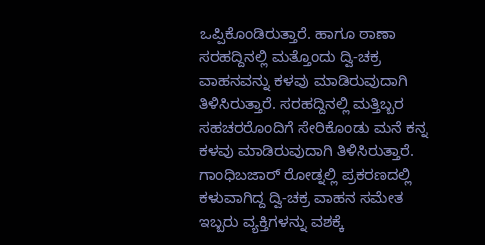ಒಪ್ಪಿಕೊಂಡಿರುತ್ತಾರೆ. ಹಾಗೂ ಠಾಣಾ ಸರಹದ್ದಿನಲ್ಲಿ ಮತ್ತೊಂದು ದ್ವಿ-ಚಕ್ರ ವಾಹನವನ್ನು ಕಳವು ಮಾಡಿರುವುದಾಗಿ ತಿಳಿಸಿರುತ್ತಾರೆ. ಸರಹದ್ದಿನಲ್ಲಿ ಮತ್ತಿಬ್ಬರ ಸಹಚರರೊಂದಿಗೆ ಸೇರಿಕೊಂಡು ಮನೆ ಕನ್ನ ಕಳವು ಮಾಡಿರುವುದಾಗಿ ತಿಳಿಸಿರುತ್ತಾರೆ. ಗಾಂಧಿಬಜಾರ್ ರೋಡ್ನಲ್ಲಿ ಪ್ರಕರಣದಲ್ಲಿ ಕಳುವಾಗಿದ್ದ ದ್ವಿ-ಚಕ್ರ ವಾಹನ ಸಮೇತ ಇಬ್ಬರು ವ್ಯಕ್ತಿಗಳನ್ನು ವಶಕ್ಕೆ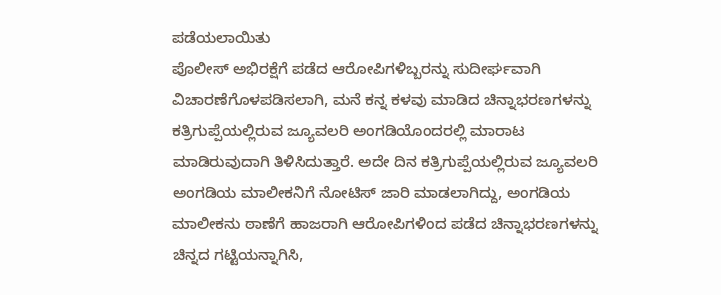ಪಡೆಯಲಾಯಿತು
ಪೊಲೀಸ್ ಅಭಿರಕ್ಷೆಗೆ ಪಡೆದ ಆರೋಪಿಗಳಿಬ್ಬರನ್ನು ಸುದೀರ್ಘವಾಗಿ ವಿಚಾರಣೆಗೊಳಪಡಿಸಲಾಗಿ, ಮನೆ ಕನ್ನ ಕಳವು ಮಾಡಿದ ಚಿನ್ನಾಭರಣಗಳನ್ನು ಕತ್ರಿಗುಪ್ಪೆಯಲ್ಲಿರುವ ಜ್ಯೂವಲರಿ ಅಂಗಡಿಯೊಂದರಲ್ಲಿ ಮಾರಾಟ ಮಾಡಿರುವುದಾಗಿ ತಿಳಿಸಿದುತ್ತಾರೆ. ಅದೇ ದಿನ ಕತ್ರಿಗುಪ್ಪೆಯಲ್ಲಿರುವ ಜ್ಯೂವಲರಿ ಅಂಗಡಿಯ ಮಾಲೀಕನಿಗೆ ನೋಟಿಸ್ ಜಾರಿ ಮಾಡಲಾಗಿದ್ದು, ಅಂಗಡಿಯ ಮಾಲೀಕನು ಠಾಣೆಗೆ ಹಾಜರಾಗಿ ಆರೋಪಿಗಳಿಂದ ಪಡೆದ ಚಿನ್ನಾಭರಣಗಳನ್ನು ಚಿನ್ನದ ಗಟ್ಟಿಯನ್ನಾಗಿಸಿ,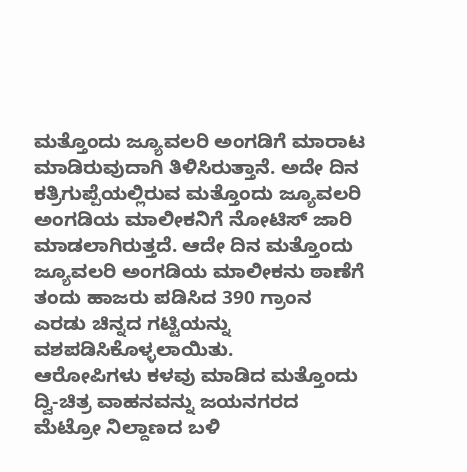ಮತ್ತೊಂದು ಜ್ಯೂವಲರಿ ಅಂಗಡಿಗೆ ಮಾರಾಟ ಮಾಡಿರುವುದಾಗಿ ತಿಳಿಸಿರುತ್ತಾನೆ. ಅದೇ ದಿನ ಕತ್ರಿಗುಪ್ಪೆಯಲ್ಲಿರುವ ಮತ್ತೊಂದು ಜ್ಯೂವಲರಿ ಅಂಗಡಿಯ ಮಾಲೀಕನಿಗೆ ನೋಟಿಸ್ ಜಾರಿ ಮಾಡಲಾಗಿರುತ್ತದೆ. ಆದೇ ದಿನ ಮತ್ತೊಂದು ಜ್ಯೂವಲರಿ ಅಂಗಡಿಯ ಮಾಲೀಕನು ಠಾಣೆಗೆ ತಂದು ಹಾಜರು ಪಡಿಸಿದ 390 ಗ್ರಾಂನ ಎರಡು ಚಿನ್ನದ ಗಟ್ಟಿಯನ್ನು ವಶಪಡಿಸಿಕೊಳ್ಳಲಾಯಿತು.
ಆರೋಪಿಗಳು ಕಳವು ಮಾಡಿದ ಮತ್ತೊಂದು ದ್ವಿ-ಚಿತ್ರ ವಾಹನವನ್ನು ಜಯನಗರದ ಮೆಟ್ರೋ ನಿಲ್ದಾಣದ ಬಳಿ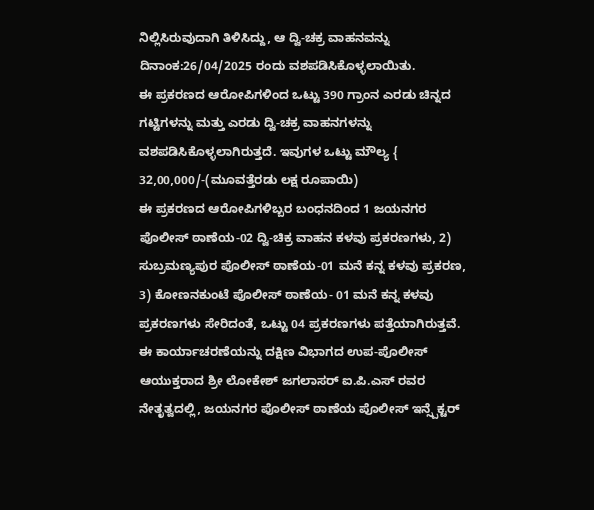ನಿಲ್ಲಿಸಿರುವುದಾಗಿ ತಿಳಿಸಿದ್ದು, ಆ ದ್ವಿ-ಚಕ್ರ ವಾಹನವನ್ನು ದಿನಾಂಕ:26/04/2025 ರಂದು ವಶಪಡಿಸಿಕೊಳ್ಳಲಾಯಿತು.
ಈ ಪ್ರಕರಣದ ಆರೋಪಿಗಳಿಂದ ಒಟ್ಟು 390 ಗ್ರಾಂನ ಎರಡು ಚಿನ್ನದ ಗಟ್ಟಿಗಳನ್ನು ಮತ್ತು ಎರಡು ದ್ವಿ-ಚಕ್ರ ವಾಹನಗಳನ್ನು ವಶಪಡಿಸಿಕೊಳ್ಳಲಾಗಿರುತ್ತದೆ. ಇವುಗಳ ಒಟ್ಟು ಮೌಲ್ಯ { 32,00,000/-(ಮೂವತ್ತೆರಡು ಲಕ್ಷ ರೂಪಾಯಿ)
ಈ ಪ್ರಕರಣದ ಆರೋಪಿಗಳಿಬ್ಬರ ಬಂಧನದಿಂದ 1 ಜಯನಗರ ಪೊಲೀಸ್ ಠಾಣೆಯ-02 ದ್ವಿ-ಚಿಕ್ರ ವಾಹನ ಕಳವು ಪ್ರಕರಣಗಳು, 2) ಸುಬ್ರಮಣ್ಯಪುರ ಪೊಲೀಸ್ ಠಾಣೆಯ-01 ಮನೆ ಕನ್ನ ಕಳವು ಪ್ರಕರಣ, 3) ಕೋಣನಕುಂಟೆ ಪೊಲೀಸ್ ಠಾಣೆಯ- 01 ಮನೆ ಕನ್ನ ಕಳವು ಪ್ರಕರಣಗಳು ಸೇರಿದಂತೆ, ಒಟ್ಟು 04 ಪ್ರಕರಣಗಳು ಪತ್ತೆಯಾಗಿರುತ್ತವೆ.
ಈ ಕಾರ್ಯಾಚರಣೆಯನ್ನು ದಕ್ಷಿಣ ವಿಭಾಗದ ಉಪ-ಪೊಲೀಸ್ ಆಯುಕ್ತರಾದ ಶ್ರೀ ಲೋಕೇಶ್ ಜಗಲಾಸರ್ ಐ.ಪಿ.ಎಸ್ ರವರ ನೇತೃತ್ವದಲ್ಲಿ, ಜಯನಗರ ಪೊಲೀಸ್ ಠಾಣೆಯ ಪೊಲೀಸ್ ಇನ್ಸ್ಪೆಕ್ಟರ್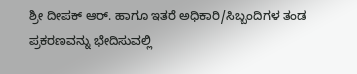ಶ್ರೀ ದೀಪಕ್ ಆರ್. ಹಾಗೂ ಇತರೆ ಅಧಿಕಾರಿ/ಸಿಬ್ಬಂದಿಗಳ ತಂಡ ಪ್ರಕರಣವನ್ನು ಭೇದಿಸುವಲ್ಲಿ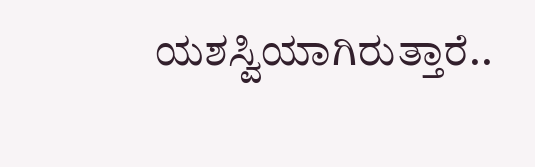ಯಶಸ್ವಿಯಾಗಿರುತ್ತಾರೆ..